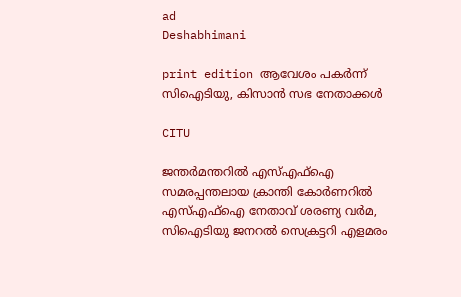ad
Deshabhimani

print edition ആവേശം പകർന്ന്‌ സിഐടിയു, കിസാൻ സഭ നേതാക്കൾ

CITU

ജന്തർമന്തറിൽ എസ്‌എഫ്‌ഐ സമരപ്പന്തലായ ക്രാന്തി കോർണറിൽ എസ്‌എഫ്‌ഐ നേതാവ്‌ ശരണ്യ വർമ, സിഐടിയു ജനറൽ സെക്രട്ടറി എളമരം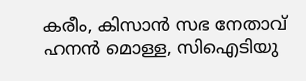കരീം, കിസാൻ സഭ നേതാവ്‌ ഹനൻ മൊള്ള, സിഐടിയു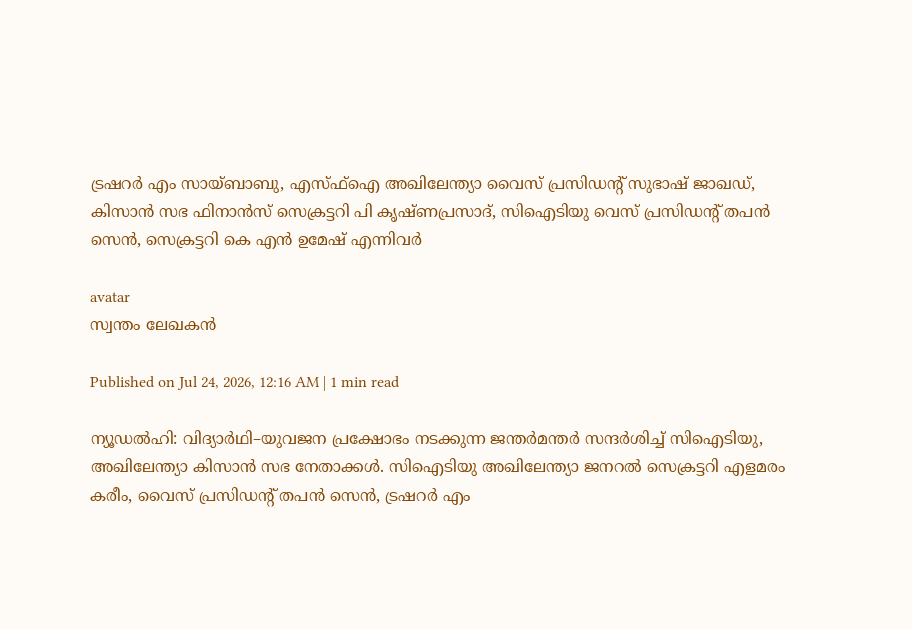ട്രഷറർ എം സായ്‌ബാബു, എസ്‌ഫ്‌ഐ അഖിലേന്ത്യാ വൈസ്‌ പ്രസിഡന്റ്‌ സുഭാഷ്‌ ജാഖഡ്‌, കിസാൻ സഭ ഫിനാൻസ്‌ സെക്രട്ടറി പി കൃഷ്ണപ്രസാദ്‌, സിഐടിയു വെസ്‌ പ്രസിഡന്റ്‌ തപൻ സെൻ, സെക്രട്ടറി കെ എൻ ഉമേഷ്‌ എന്നിവർ

avatar
സ്വന്തം ലേഖകൻ

Published on Jul 24, 2026, 12:16 AM | 1 min read

ന്യൂഡൽഹി: വിദ്യാർഥി–യുവജന പ്രക്ഷോഭം നടക്കുന്ന ജന്തർമന്തർ സന്ദർശിച്ച്‌ സിഐടിയു, അഖിലേന്ത്യാ കിസാൻ സഭ നേതാക്കൾ. സിഐടിയു അഖിലേന്ത്യാ ജനറൽ സെക്രട്ടറി എളമരം കരീം, വൈസ്‌ പ്രസിഡന്റ്‌ തപൻ സെൻ, ട്രഷറർ എം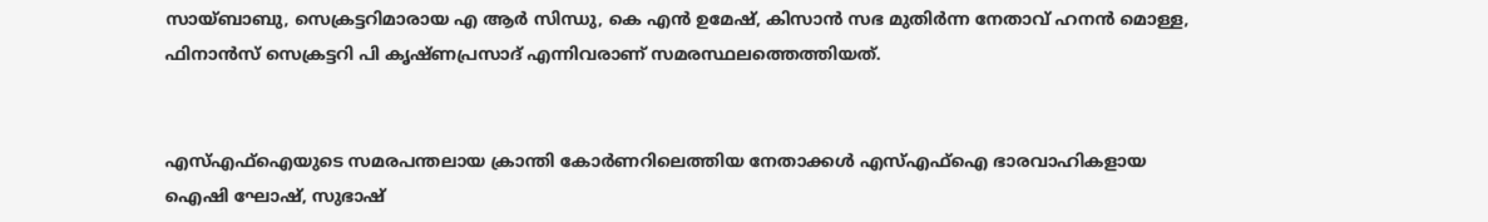സായ്‌ബാബു, സെക്രട്ടറിമാരായ എ ആർ സിന്ധു, കെ എൻ ഉമേഷ്‌, കിസാൻ സഭ മുതിർന്ന നേതാവ്‌ ഹനൻ മൊള്ള, ഫിനാൻസ്‌ സെക്രട്ടറി പി കൃഷ്ണപ്രസാദ്‌ എന്നിവരാണ്‌ സമരസ്ഥലത്തെത്തിയത്‌.


എസ്‌എഫ്‌ഐയുടെ സമരപന്തലായ ക്രാന്തി കോർണറിലെത്തിയ നേതാക്കൾ എസ്‌എഫ്‌ഐ ഭാരവാഹികളായ ഐഷി ഘോഷ്‌, സുഭാഷ്‌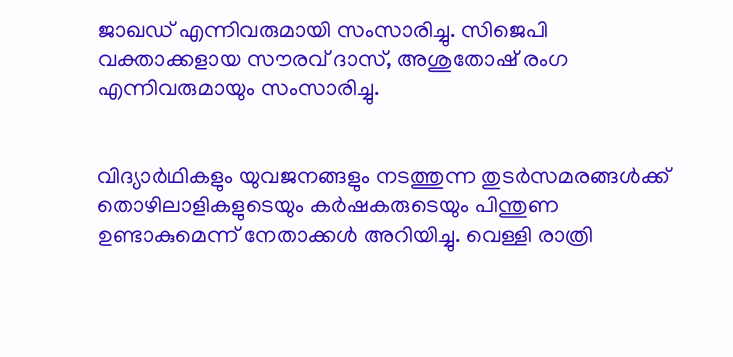ജാഖഡ്‌ എന്നിവരുമായി സംസാരിച്ചു. സിജെപി വക്താക്കളായ സ‍ൗരവ്‌ ദാസ്‌, അശുതോഷ്‌ രംഗ എന്നിവരുമായും സംസാരിച്ചു.


വിദ്യാർഥികളും യുവജനങ്ങളും നടത്തുന്ന തുടർസമരങ്ങൾക്ക്‌ തൊഴിലാളികളുടെയും കർഷകരുടെയും പിന്തുണ ഉണ്ടാകുമെന്ന്‌ നേതാക്കൾ അറിയിച്ചു. വെള്ളി രാത്രി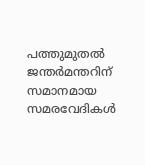പത്തുമുതൽ ജന്തർമന്തറിന്‌ സമാനമായ സമരവേദികൾ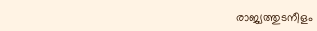രാജ്യത്തുടനീളം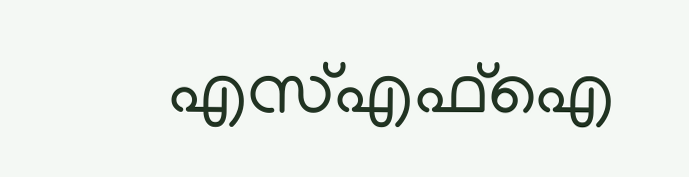എസ്‌എഫ്‌ഐ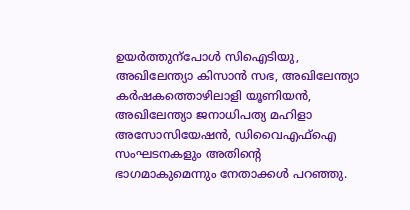ഉയർത്തുന്പോൾ സിഐടിയു, അഖിലേന്ത്യാ കിസാൻ സഭ, അഖിലേന്ത്യാ കർഷകത്തൊഴിലാളി യൂണിയൻ, അഖിലേന്ത്യാ ജനാധിപത്യ മഹിളാ അസോസിയേഷൻ, ഡിവൈഎഫ്‌ഐ സംഘടനകളും അതിന്റെ ഭാഗമാകുമെന്നും നേതാക്കൾ പറഞ്ഞു.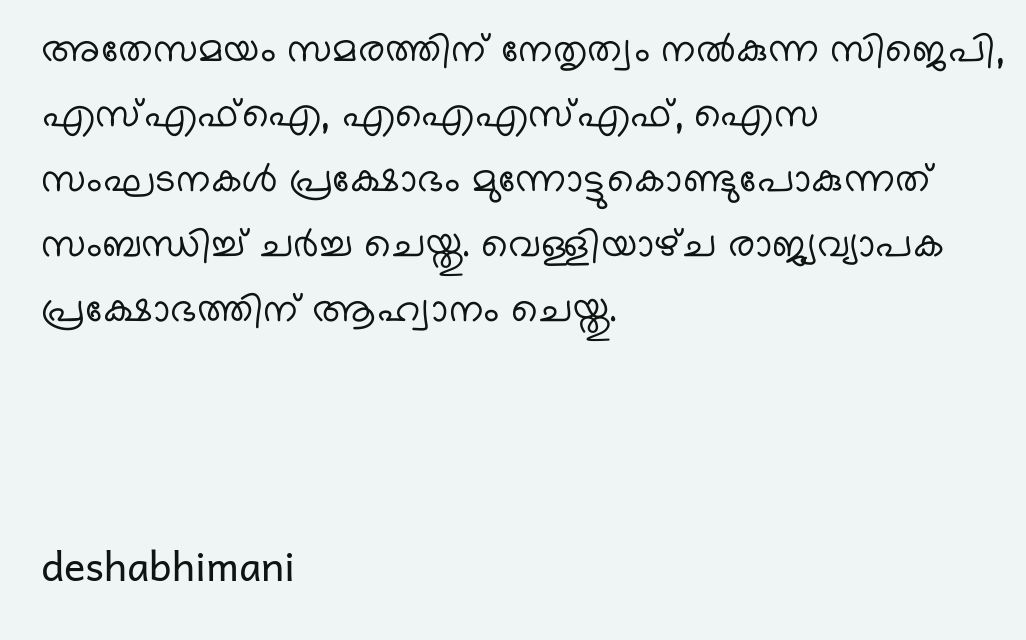അതേസമയം സമരത്തിന്‌ നേതൃത്വം നൽകുന്ന സിജെപി, എസ്‌എഫ്‌ഐ, എഐഎസ്‌എഫ്‌, ഐസ സംഘടനകൾ പ്രക്ഷോഭം മുന്നോട്ടുകൊണ്ടുപോകുന്നത്‌ സംബന്ധിച്ച്‌ ചർച്ച ചെയ്തു. വെള്ളിയാഴ്‌ച രാജ്യവ്യാപക പ്രക്ഷോഭത്തിന്‌ ആഹ്വാനം ചെയ്തു.



deshabhimani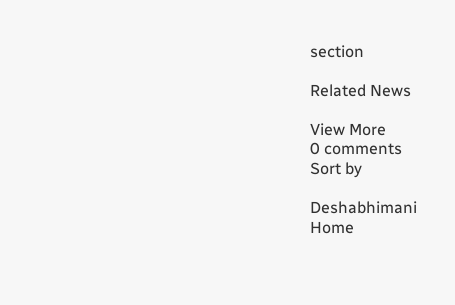section

Related News

View More
0 comments
Sort by

Deshabhimani
Home